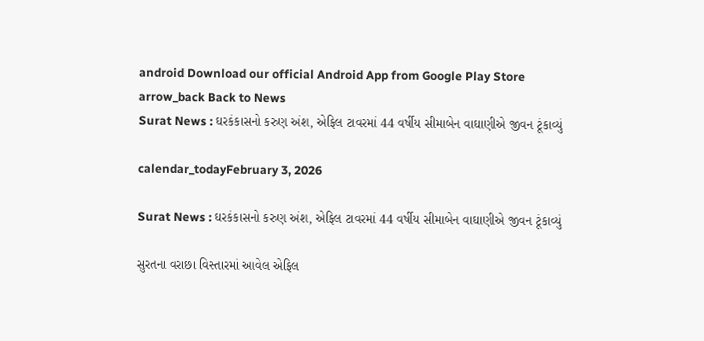android Download our official Android App from Google Play Store
arrow_back Back to News
Surat News : ઘરકંકાસનો કરુણ અંશ, એફિલ ટાવરમાં 44 વર્ષીય સીમાબેન વાઘાણીએ જીવન ટૂંકાવ્યું

calendar_todayFebruary 3, 2026

Surat News : ઘરકંકાસનો કરુણ અંશ, એફિલ ટાવરમાં 44 વર્ષીય સીમાબેન વાઘાણીએ જીવન ટૂંકાવ્યું

સુરતના વરાછા વિસ્તારમાં આવેલ એફિલ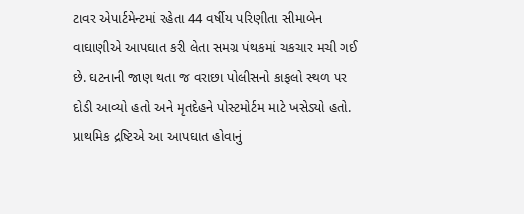ટાવર એપાર્ટમેન્ટમાં રહેતા 44 વર્ષીય પરિણીતા સીમાબેન વાઘાણીએ આપઘાત કરી લેતા સમગ્ર પંથકમાં ચકચાર મચી ગઈ છે. ઘટનાની જાણ થતા જ વરાછા પોલીસનો કાફલો સ્થળ પર દોડી આવ્યો હતો અને મૃતદેહને પોસ્ટમોર્ટમ માટે ખસેડ્યો હતો. પ્રાથમિક દ્રષ્ટિએ આ આપઘાત હોવાનું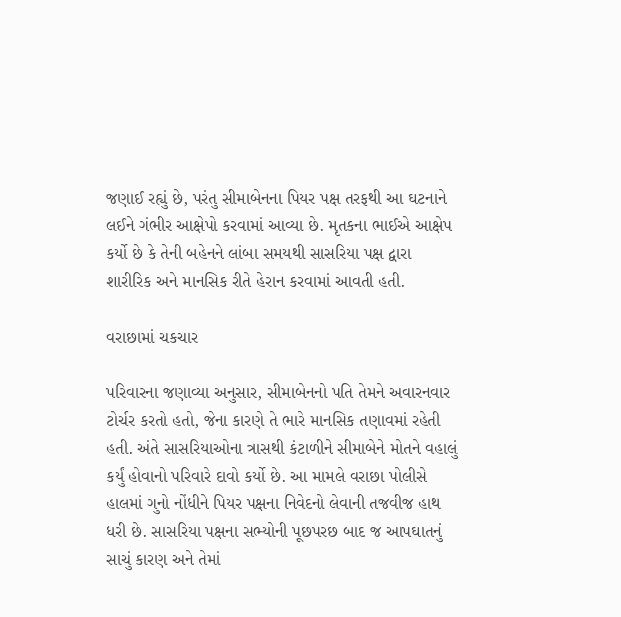જણાઈ રહ્યું છે, પરંતુ સીમાબેનના પિયર પક્ષ તરફથી આ ઘટનાને લઈને ગંભીર આક્ષેપો કરવામાં આવ્યા છે. મૃતકના ભાઈએ આક્ષેપ કર્યો છે કે તેની બહેનને લાંબા સમયથી સાસરિયા પક્ષ દ્વારા શારીરિક અને માનસિક રીતે હેરાન કરવામાં આવતી હતી.

વરાછામાં ચકચાર

પરિવારના જણાવ્યા અનુસાર, સીમાબેનનો પતિ તેમને અવારનવાર ટોર્ચર કરતો હતો, જેના કારણે તે ભારે માનસિક તણાવમાં રહેતી હતી. અંતે સાસરિયાઓના ત્રાસથી કંટાળીને સીમાબેને મોતને વહાલું કર્યું હોવાનો પરિવારે દાવો કર્યો છે. આ મામલે વરાછા પોલીસે હાલમાં ગુનો નોંધીને પિયર પક્ષના નિવેદનો લેવાની તજવીજ હાથ ધરી છે. સાસરિયા પક્ષના સભ્યોની પૂછપરછ બાદ જ આપઘાતનું સાચું કારણ અને તેમાં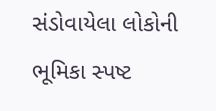સંડોવાયેલા લોકોની ભૂમિકા સ્પષ્ટ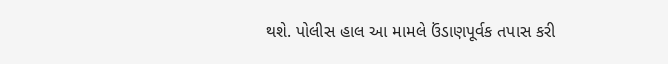થશે. પોલીસ હાલ આ મામલે ઉંડાણપૂર્વક તપાસ કરી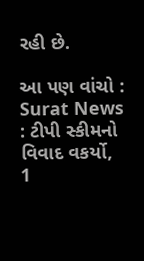રહી છે.

આ પણ વાંચો : Surat News : ટીપી સ્કીમનો વિવાદ વકર્યો, 1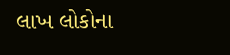લાખ લોકોના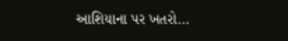આશિયાના પર ખતરો...